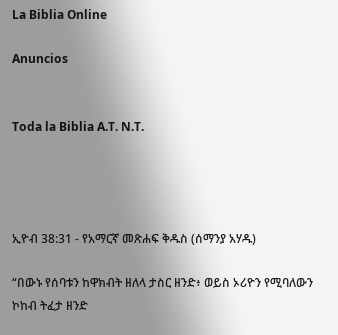La Biblia Online

Anuncios


Toda la Biblia A.T. N.T.




ኢዮብ 38:31 - የአማርኛ መጽሐፍ ቅዱስ (ሰማንያ አሃዱ)

“በውኑ የሰባቱን ከዋክብት ዘለላ ታስር ዘንድ፥ ወይስ ኦሪዮን የሚባለውን ኮከብ ትፈታ ዘንድ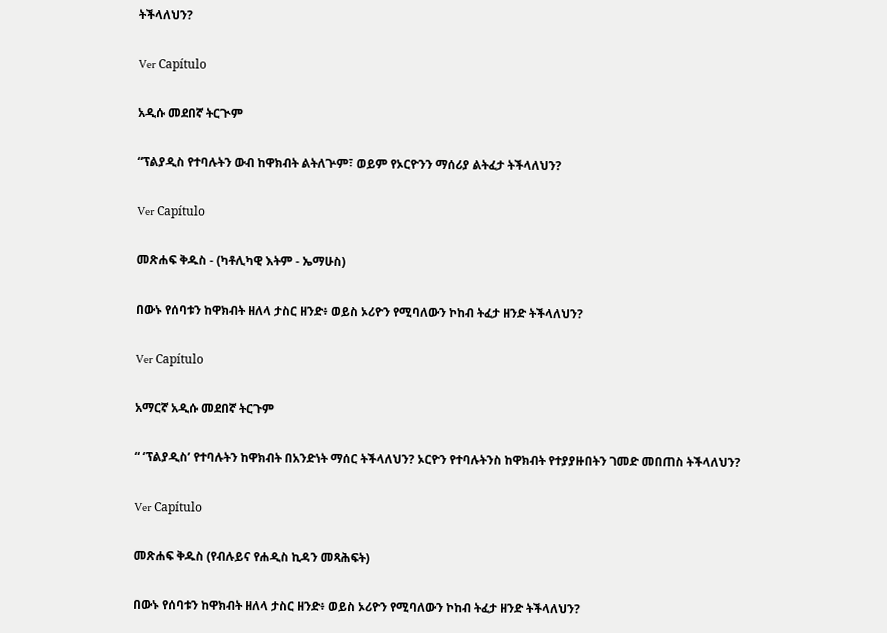ትችላለህን?

Ver Capítulo

አዲሱ መደበኛ ትርጒም

“ፕልያዲስ የተባሉትን ውብ ከዋክብት ልትለጕም፣ ወይም የኦርዮንን ማሰሪያ ልትፈታ ትችላለህን?

Ver Capítulo

መጽሐፍ ቅዱስ - (ካቶሊካዊ እትም - ኤማሁስ)

በውኑ የሰባቱን ከዋክብት ዘለላ ታስር ዘንድ፥ ወይስ ኦሪዮን የሚባለውን ኮከብ ትፈታ ዘንድ ትችላለህን?

Ver Capítulo

አማርኛ አዲሱ መደበኛ ትርጉም

“ ‘ፕልያዲስ’ የተባሉትን ከዋክብት በአንድነት ማሰር ትችላለህን? ኦርዮን የተባሉትንስ ከዋክብት የተያያዙበትን ገመድ መበጠስ ትችላለህን?

Ver Capítulo

መጽሐፍ ቅዱስ (የብሉይና የሐዲስ ኪዳን መጻሕፍት)

በውኑ የሰባቱን ከዋክብት ዘለላ ታስር ዘንድ፥ ወይስ ኦሪዮን የሚባለውን ኮከብ ትፈታ ዘንድ ትችላለህን?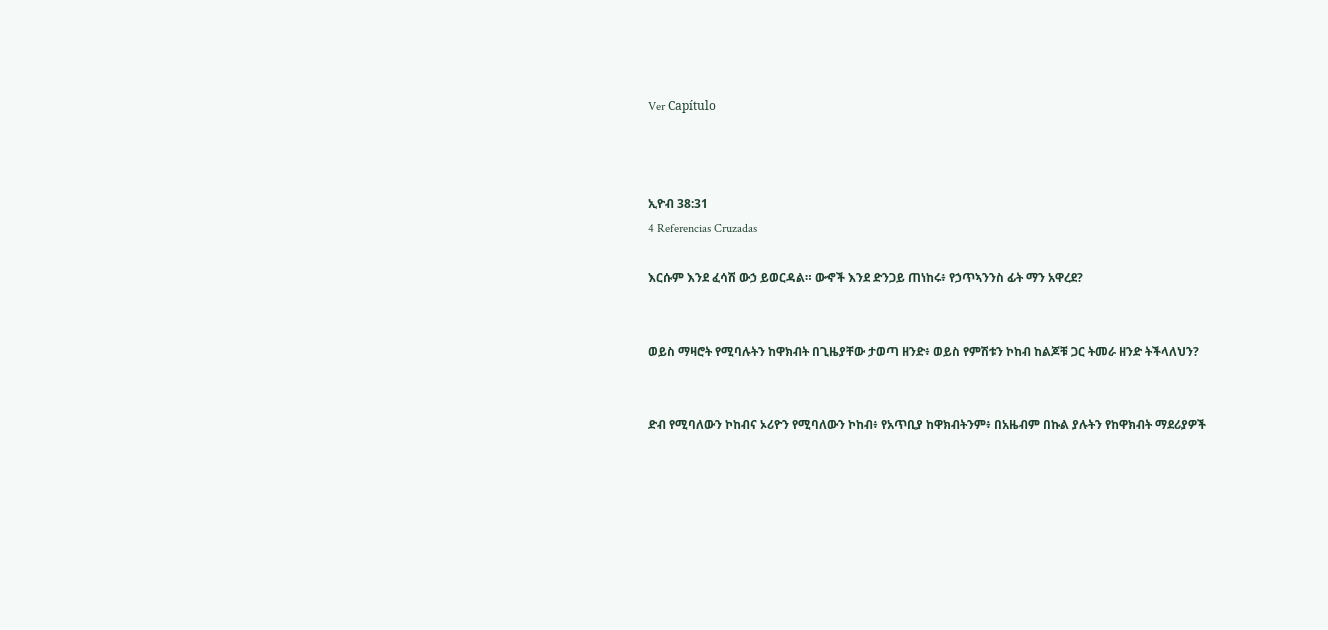Ver Capítulo



ኢዮብ 38:31
4 Referencias Cruzadas

እርሱም እንደ ፈሳሽ ውኃ ይወርዳል። ውኆች እንደ ድንጋይ ጠነከሩ፥ የኃጥኣንንስ ፊት ማን አዋረደ?


ወይስ ማዛሮት የሚባሉትን ከዋክብት በጊዜያቸው ታወጣ ዘንድ፥ ወይስ የምሽቱን ኮከብ ከልጆቹ ጋር ትመራ ዘንድ ትችላለህን?


ድብ የሚባለውን ኮከብና ኦሪዮን የሚባለውን ኮከብ፥ የአጥቢያ ከዋክብትንም፥ በአዜብም በኩል ያሉትን የከዋክብት ማደሪያዎች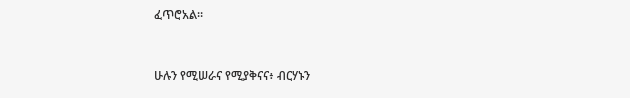ፈጥሮአል።


ሁሉን የሚሠራና የሚያቅናና፥ ብርሃኑን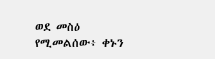ወደ መስዕ የሚመልሰው፥ ቀኑን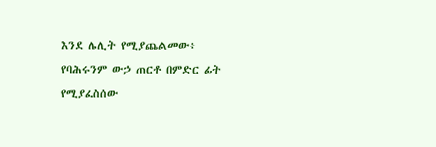እንደ ሌሊት የሚያጨልመው፥ የባሕሩንም ውኃ ጠርቶ በምድር ፊት የሚያፈስሰው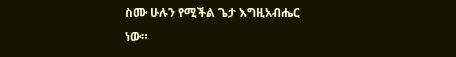ስሙ ሁሉን የሚችል ጌታ እግዚአብሔር ነው።